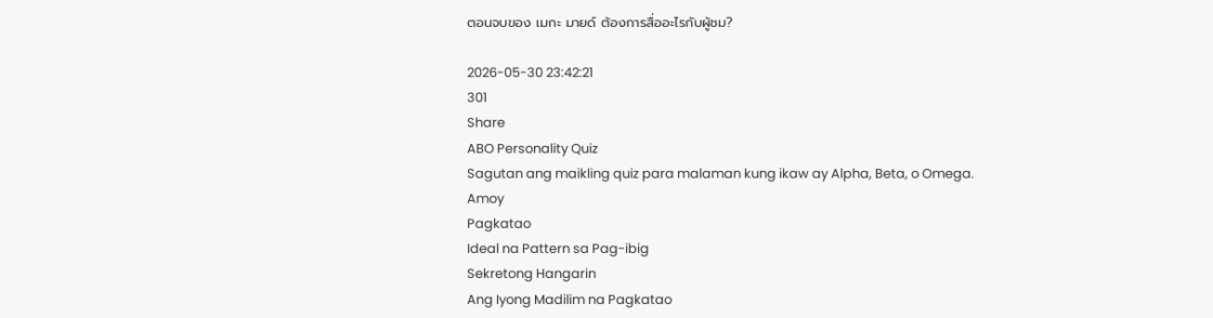ตอนจบของ เมกะ มายด์ ต้องการสื่ออะไรกับผู้ชม?

2026-05-30 23:42:21
301
Share
ABO Personality Quiz
Sagutan ang maikling quiz para malaman kung ikaw ay Alpha, Beta, o Omega.
Amoy
Pagkatao
Ideal na Pattern sa Pag-ibig
Sekretong Hangarin
Ang Iyong Madilim na Pagkatao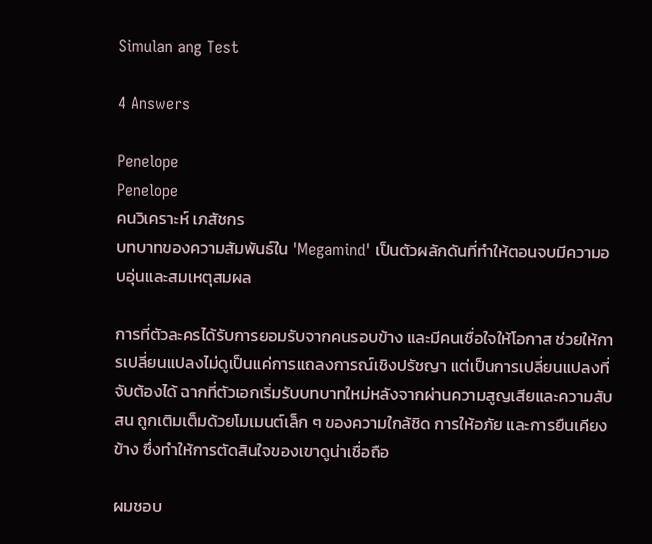Simulan ang Test

4 Answers

Penelope
Penelope
คนวิเคราะห์ เภสัชกร
บทบาทของความสัมพันธ์ใน 'Megamind' เป็นตัวผลักดันที่ทำให้ตอนจบมีความอบอุ่นและสมเหตุสมผล

การที่ตัวละครได้รับการยอมรับจากคนรอบข้าง และมีคนเชื่อใจให้โอกาส ช่วยให้การเปลี่ยนแปลงไม่ดูเป็นแค่การแถลงการณ์เชิงปรัชญา แต่เป็นการเปลี่ยนแปลงที่จับต้องได้ ฉากที่ตัวเอกเริ่มรับบทบาทใหม่หลังจากผ่านความสูญเสียและความสับสน ถูกเติมเต็มด้วยโมเมนต์เล็ก ๆ ของความใกล้ชิด การให้อภัย และการยืนเคียงข้าง ซึ่งทำให้การตัดสินใจของเขาดูน่าเชื่อถือ

ผมชอบ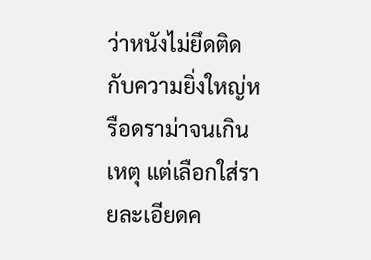ว่าหนังไม่ยึดติดกับความยิ่งใหญ่หรือดราม่าจนเกินเหตุ แต่เลือกใส่รายละเอียดค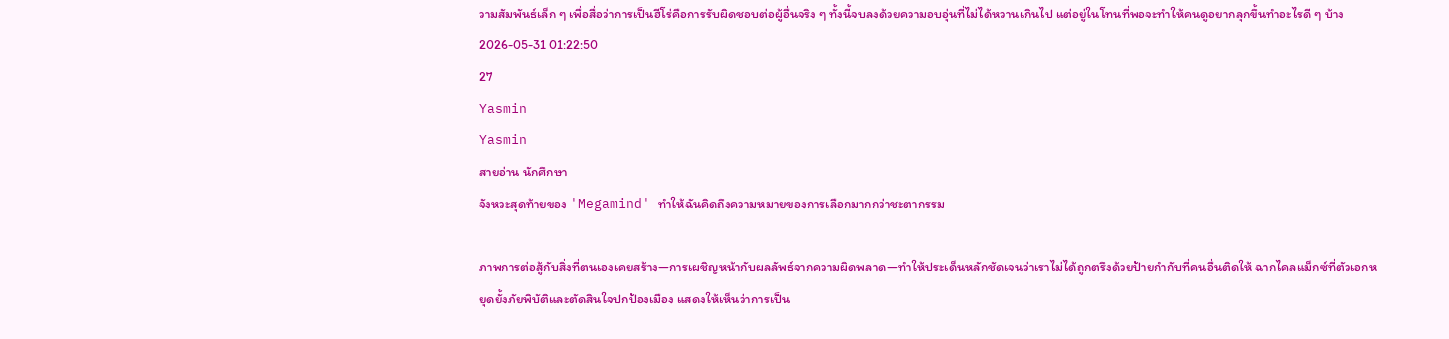วามสัมพันธ์เล็ก ๆ เพื่อสื่อว่าการเป็นฮีโร่คือการรับผิดชอบต่อผู้อื่นจริง ๆ ทั้งนี้จบลงด้วยความอบอุ่นที่ไม่ได้หวานเกินไป แต่อยู่ในโทนที่พอจะทำให้คนดูอยากลุกขึ้นทำอะไรดี ๆ บ้าง
2026-05-31 01:22:50
27
Yasmin
Yasmin
สายอ่าน นักศึกษา
จังหวะสุดท้ายของ 'Megamind' ทำให้ฉันคิดถึงความหมายของการเลือกมากกว่าชะตากรรม

ภาพการต่อสู้กับสิ่งที่ตนเองเคยสร้าง—การเผชิญหน้ากับผลลัพธ์จากความผิดพลาด—ทำให้ประเด็นหลักชัดเจนว่าเราไม่ได้ถูกตรึงด้วยป้ายกำกับที่คนอื่นติดให้ ฉากไคลแม็กซ์ที่ตัวเอกหยุดยั้งภัยพิบัติและตัดสินใจปกป้องเมือง แสดงให้เห็นว่าการเป็น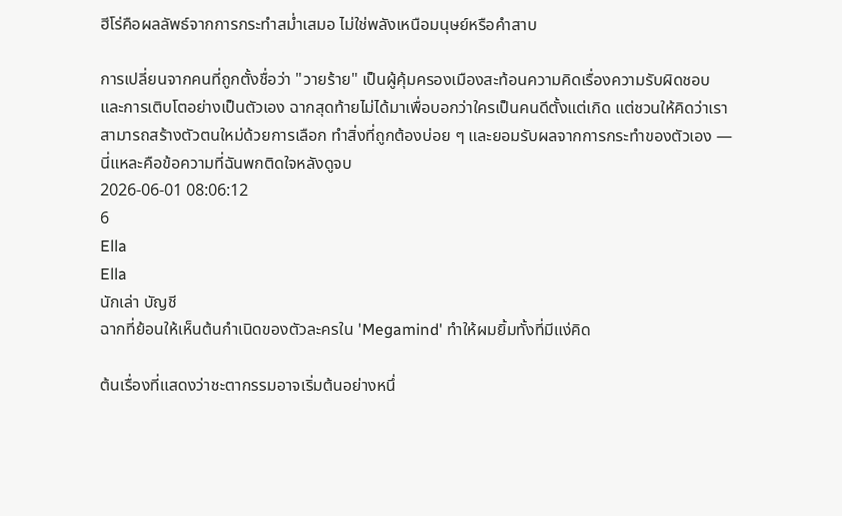ฮีโร่คือผลลัพธ์จากการกระทำสม่ำเสมอ ไม่ใช่พลังเหนือมนุษย์หรือคำสาบ

การเปลี่ยนจากคนที่ถูกตั้งชื่อว่า "วายร้าย" เป็นผู้คุ้มครองเมืองสะท้อนความคิดเรื่องความรับผิดชอบและการเติบโตอย่างเป็นตัวเอง ฉากสุดท้ายไม่ได้มาเพื่อบอกว่าใครเป็นคนดีตั้งแต่เกิด แต่ชวนให้คิดว่าเราสามารถสร้างตัวตนใหม่ด้วยการเลือก ทำสิ่งที่ถูกต้องบ่อย ๆ และยอมรับผลจากการกระทำของตัวเอง — นี่แหละคือข้อความที่ฉันพกติดใจหลังดูจบ
2026-06-01 08:06:12
6
Ella
Ella
นักเล่า บัญชี
ฉากที่ย้อนให้เห็นต้นกำเนิดของตัวละครใน 'Megamind' ทำให้ผมยิ้มทั้งที่มีแง่คิด

ต้นเรื่องที่แสดงว่าชะตากรรมอาจเริ่มต้นอย่างหนึ่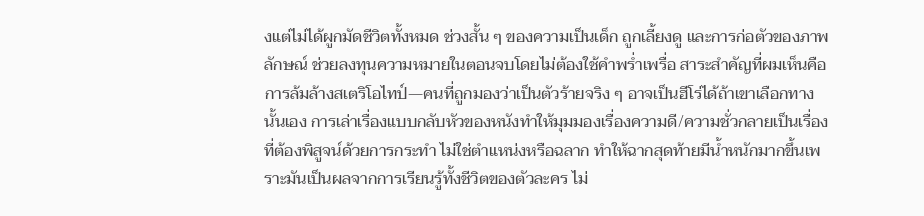งแต่ไม่ได้ผูกมัดชีวิตทั้งหมด ช่วงสั้น ๆ ของความเป็นเด็ก ถูกเลี้ยงดู และการก่อตัวของภาพลักษณ์ ช่วยลงทุนความหมายในตอนจบโดยไม่ต้องใช้คำพร่ำเพรื่อ สาระสำคัญที่ผมเห็นคือการล้มล้างสเตริโอไทป์—คนที่ถูกมองว่าเป็นตัวร้ายจริง ๆ อาจเป็นฮีโร่ได้ถ้าเขาเลือกทางนั้นเอง การเล่าเรื่องแบบกลับหัวของหนังทำให้มุมมองเรื่องความดี/ความชั่วกลายเป็นเรื่องที่ต้องพิสูจน์ด้วยการกระทำ ไม่ใช่ตำแหน่งหรือฉลาก ทำให้ฉากสุดท้ายมีน้ำหนักมากขึ้นเพราะมันเป็นผลจากการเรียนรู้ทั้งชีวิตของตัวละคร ไม่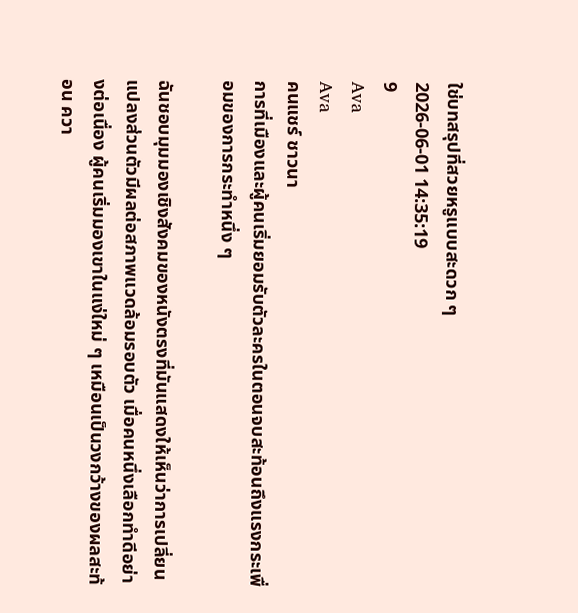ใช่บทสรุปที่สวยหรูแบบสะดวก ๆ
2026-06-01 14:35:19
9
Ava
Ava
คนแชร์ ชาวนา
การที่เมืองและผู้คนเริ่มยอมรับตัวละครในตอนจบสะท้อนถึงแรงกระเพื่อมของการกระทำหนึ่ง ๆ

ฉันชอบมุมมองเชิงสังคมของหนังตรงที่มันแสดงให้เห็นว่าการเปลี่ยนแปลงส่วนตัวมีผลต่อสภาพแวดล้อมรอบตัว เมื่อคนหนึ่งเลือกทำดีอย่างต่อเนื่อง ผู้คนเริ่มมองเขาในแง่ใหม่ ๆ เหมือนเป็นวงกว้างของผลสะท้อน ควา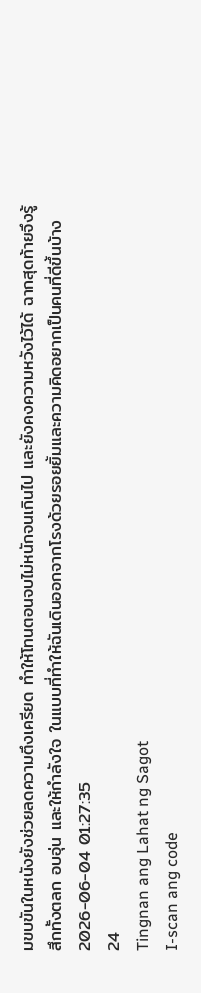มขบขันในหนังยังช่วยลดความตึงเครียด ทำให้โทนตอนจบไม่หนักจนเกินไป และยังคงความหวังไว้ได้ ฉากสุดท้ายจึงรู้สึกทั้งตลก อบอุ่น และให้กำลังใจ ในแบบที่ทำให้ฉันเดินออกจากโรงด้วยรอยยิ้มและความคิดอยากเป็นคนที่ดีขึ้นบ้าง
2026-06-04 01:27:35
24
Tingnan ang Lahat ng Sagot
I-scan ang code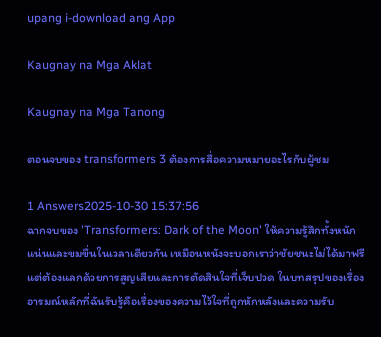upang i-download ang App

Kaugnay na Mga Aklat

Kaugnay na Mga Tanong

ตอนจบของ transformers 3 ต้องการสื่อความหมายอะไรกับผู้ชม

1 Answers2025-10-30 15:37:56
ฉากจบของ 'Transformers: Dark of the Moon' ให้ความรู้สึกทั้งหนักแน่นและขมขื่นในเวลาเดียวกัน เหมือนหนังจะบอกเราว่าชัยชนะไม่ได้มาฟรี แต่ต้องแลกด้วยการสูญเสียและการตัดสินใจที่เจ็บปวด ในบทสรุปของเรื่อง อารมณ์หลักที่ฉันรับรู้คือเรื่องของความไว้ใจที่ถูกหักหลังและความรับ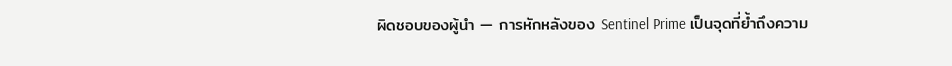ผิดชอบของผู้นำ — การหักหลังของ Sentinel Prime เป็นจุดที่ย้ำถึงความ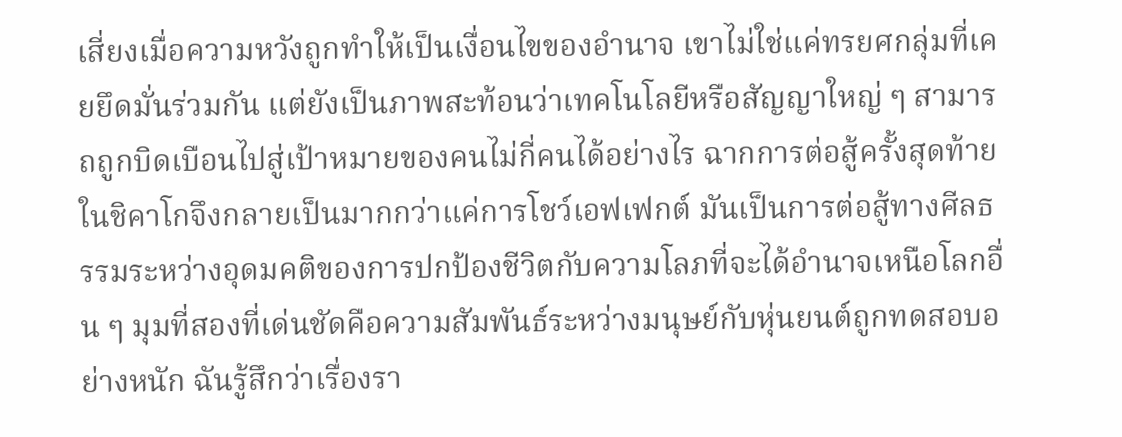เสี่ยงเมื่อความหวังถูกทำให้เป็นเงื่อนไขของอำนาจ เขาไม่ใช่แค่ทรยศกลุ่มที่เคยยึดมั่นร่วมกัน แต่ยังเป็นภาพสะท้อนว่าเทคโนโลยีหรือสัญญาใหญ่ ๆ สามารถถูกบิดเบือนไปสู่เป้าหมายของคนไม่กี่คนได้อย่างไร ฉากการต่อสู้ครั้งสุดท้ายในชิคาโกจึงกลายเป็นมากกว่าแค่การโชว์เอฟเฟกต์ มันเป็นการต่อสู้ทางศีลธรรมระหว่างอุดมคติของการปกป้องชีวิตกับความโลภที่จะได้อำนาจเหนือโลกอื่น ๆ มุมที่สองที่เด่นชัดคือความสัมพันธ์ระหว่างมนุษย์กับหุ่นยนต์ถูกทดสอบอย่างหนัก ฉันรู้สึกว่าเรื่องรา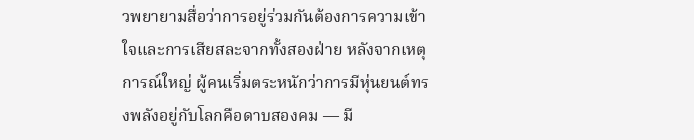วพยายามสื่อว่าการอยู่ร่วมกันต้องการความเข้าใจและการเสียสละจากทั้งสองฝ่าย หลังจากเหตุการณ์ใหญ่ ผู้คนเริ่มตระหนักว่าการมีหุ่นยนต์ทรงพลังอยู่กับโลกคือดาบสองคม — มี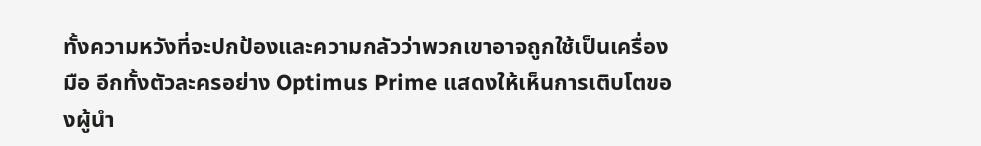ทั้งความหวังที่จะปกป้องและความกลัวว่าพวกเขาอาจถูกใช้เป็นเครื่องมือ อีกทั้งตัวละครอย่าง Optimus Prime แสดงให้เห็นการเติบโตของผู้นำ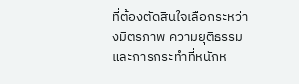ที่ต้องตัดสินใจเลือกระหว่างมิตรภาพ ความยุติธรรม และการกระทำที่หนักห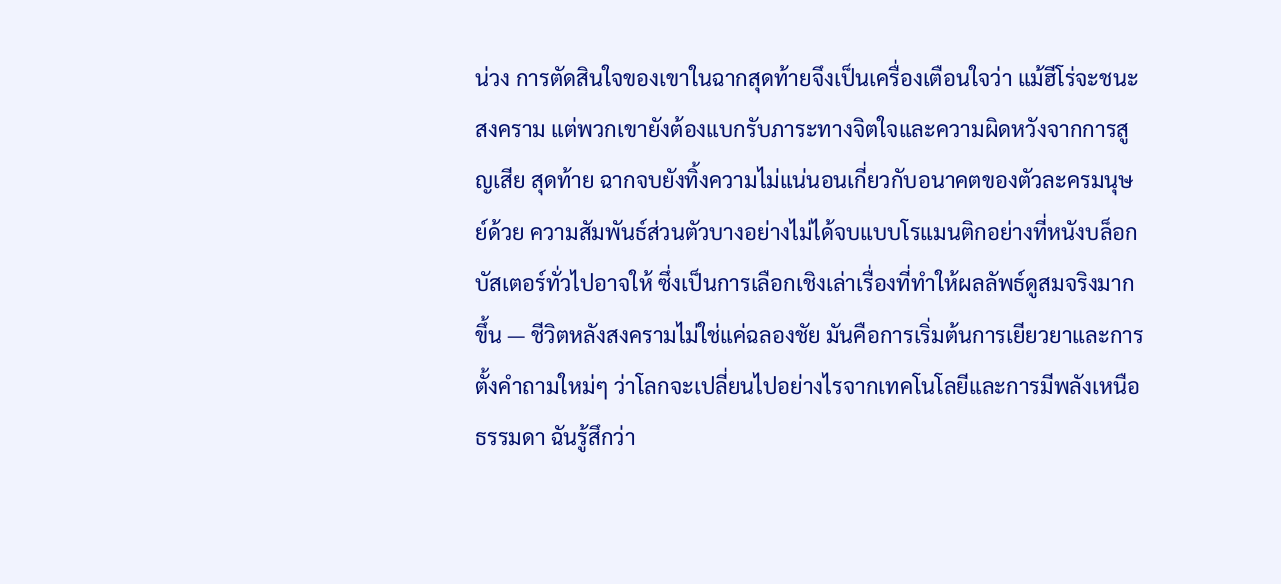น่วง การตัดสินใจของเขาในฉากสุดท้ายจึงเป็นเครื่องเตือนใจว่า แม้ฮีโร่จะชนะสงคราม แต่พวกเขายังต้องแบกรับภาระทางจิตใจและความผิดหวังจากการสูญเสีย สุดท้าย ฉากจบยังทิ้งความไม่แน่นอนเกี่ยวกับอนาคตของตัวละครมนุษย์ด้วย ความสัมพันธ์ส่วนตัวบางอย่างไม่ได้จบแบบโรแมนติกอย่างที่หนังบล็อกบัสเตอร์ทั่วไปอาจให้ ซึ่งเป็นการเลือกเชิงเล่าเรื่องที่ทำให้ผลลัพธ์ดูสมจริงมากขึ้น — ชีวิตหลังสงครามไม่ใช่แค่ฉลองชัย มันคือการเริ่มต้นการเยียวยาและการตั้งคำถามใหม่ๆ ว่าโลกจะเปลี่ยนไปอย่างไรจากเทคโนโลยีและการมีพลังเหนือธรรมดา ฉันรู้สึกว่า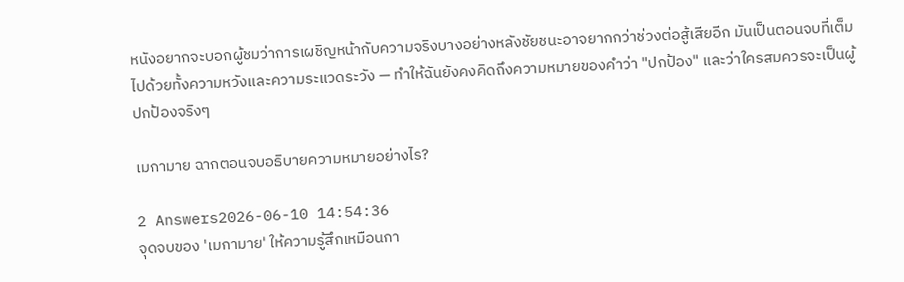หนังอยากจะบอกผู้ชมว่าการเผชิญหน้ากับความจริงบางอย่างหลังชัยชนะอาจยากกว่าช่วงต่อสู้เสียอีก มันเป็นตอนจบที่เต็มไปด้วยทั้งความหวังและความระแวดระวัง — ทำให้ฉันยังคงคิดถึงความหมายของคำว่า "ปกป้อง" และว่าใครสมควรจะเป็นผู้ปกป้องจริงๆ

เมกามาย ฉากตอนจบอธิบายความหมายอย่างไร?

2 Answers2026-06-10 14:54:36
จุดจบของ 'เมกามาย' ให้ความรู้สึกเหมือนกา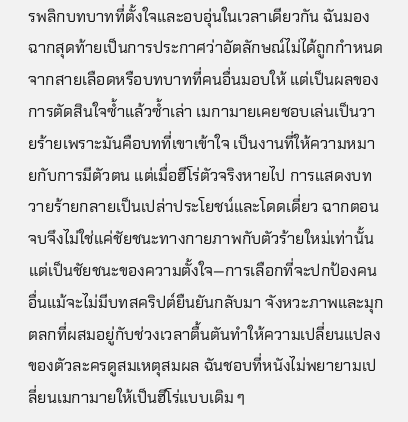รพลิกบทบาทที่ตั้งใจและอบอุ่นในเวลาเดียวกัน ฉันมองฉากสุดท้ายเป็นการประกาศว่าอัตลักษณ์ไม่ได้ถูกกำหนดจากสายเลือดหรือบทบาทที่คนอื่นมอบให้ แต่เป็นผลของการตัดสินใจซ้ำแล้วซ้ำเล่า เมกามายเคยชอบเล่นเป็นวายร้ายเพราะมันคือบทที่เขาเข้าใจ เป็นงานที่ให้ความหมายกับการมีตัวตน แต่เมื่อฮีโร่ตัวจริงหายไป การแสดงบทวายร้ายกลายเป็นเปล่าประโยชน์และโดดเดี่ยว ฉากตอนจบจึงไม่ใช่แค่ชัยชนะทางกายภาพกับตัวร้ายใหม่เท่านั้น แต่เป็นชัยชนะของความตั้งใจ—การเลือกที่จะปกป้องคนอื่นแม้จะไม่มีบทสคริปต์ยืนยันกลับมา จังหวะภาพและมุกตลกที่ผสมอยู่กับช่วงเวลาตื้นตันทำให้ความเปลี่ยนแปลงของตัวละครดูสมเหตุสมผล ฉันชอบที่หนังไม่พยายามเปลี่ยนเมกามายให้เป็นฮีโร่แบบเดิม ๆ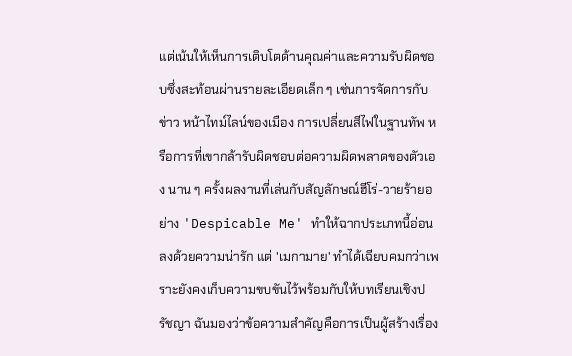แต่เน้นให้เห็นการเติบโตด้านคุณค่าและความรับผิดชอบซึ่งสะท้อนผ่านรายละเอียดเล็ก ๆ เช่นการจัดการกับข่าว หน้าไทม์ไลน์ของเมือง การเปลี่ยนสีไฟในฐานทัพ หรือการที่เขากล้ารับผิดชอบต่อความผิดพลาดของตัวเอง นาน ๆ ครั้งผลงานที่เล่นกับสัญลักษณ์ฮีโร่-วายร้ายอย่าง 'Despicable Me' ทำให้ฉากประเภทนี้อ่อนลงด้วยความน่ารัก แต่ 'เมกามาย' ทำได้เฉียบคมกว่าเพราะยังคงเก็บความขบขันไว้พร้อมกับให้บทเรียนเชิงปรัชญา ฉันมองว่าข้อความสำคัญคือการเป็นผู้สร้างเรื่อง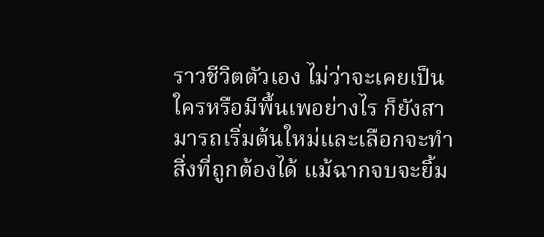ราวชีวิตตัวเอง ไม่ว่าจะเคยเป็นใครหรือมีพื้นเพอย่างไร ก็ยังสามารถเริ่มต้นใหม่และเลือกจะทำสิ่งที่ถูกต้องได้ แม้ฉากจบจะยิ้ม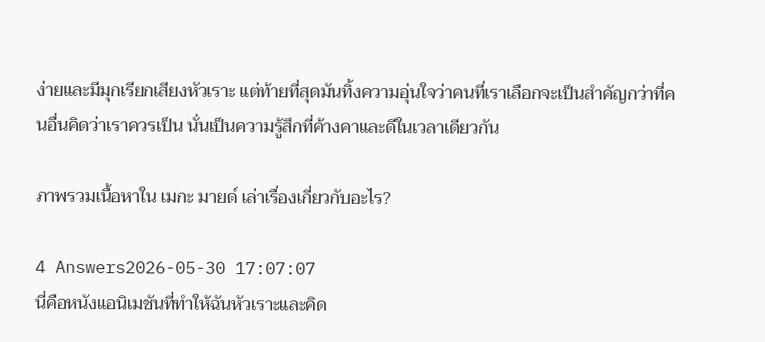ง่ายและมีมุกเรียกเสียงหัวเราะ แต่ท้ายที่สุดมันทิ้งความอุ่นใจว่าคนที่เราเลือกจะเป็นสำคัญกว่าที่คนอื่นคิดว่าเราควรเป็น นั่นเป็นความรู้สึกที่ค้างคาและดีในเวลาเดียวกัน

ภาพรวมเนื้อหาใน เมกะ มายด์ เล่าเรื่องเกี่ยวกับอะไร?

4 Answers2026-05-30 17:07:07
นี่คือหนังแอนิเมชันที่ทำให้ฉันหัวเราะและคิด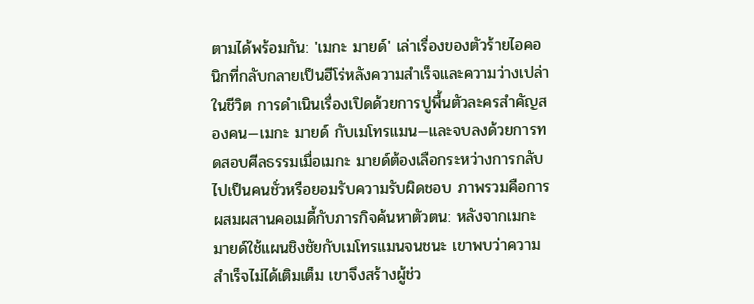ตามได้พร้อมกัน: 'เมกะ มายด์' เล่าเรื่องของตัวร้ายไอคอนิกที่กลับกลายเป็นฮีโร่หลังความสำเร็จและความว่างเปล่าในชีวิต การดำเนินเรื่องเปิดด้วยการปูพื้นตัวละครสำคัญสองคน—เมกะ มายด์ กับเมโทรแมน—และจบลงด้วยการทดสอบศีลธรรมเมื่อเมกะ มายด์ต้องเลือกระหว่างการกลับไปเป็นคนชั่วหรือยอมรับความรับผิดชอบ ภาพรวมคือการผสมผสานคอเมดี้กับภารกิจค้นหาตัวตน: หลังจากเมกะ มายด์ใช้แผนชิงชัยกับเมโทรแมนจนชนะ เขาพบว่าความสำเร็จไม่ได้เติมเต็ม เขาจึงสร้างผู้ช่ว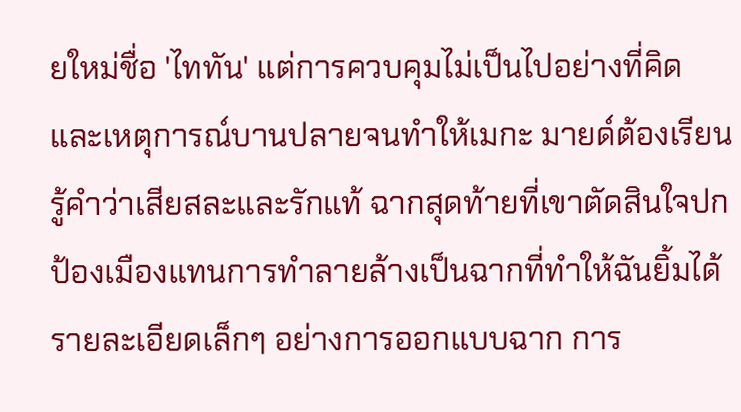ยใหม่ชื่อ 'ไททัน' แต่การควบคุมไม่เป็นไปอย่างที่คิด และเหตุการณ์บานปลายจนทำให้เมกะ มายด์ต้องเรียนรู้คำว่าเสียสละและรักแท้ ฉากสุดท้ายที่เขาตัดสินใจปกป้องเมืองแทนการทำลายล้างเป็นฉากที่ทำให้ฉันยิ้มได้ รายละเอียดเล็กๆ อย่างการออกแบบฉาก การ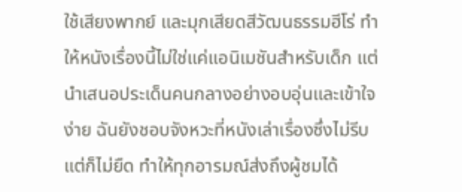ใช้เสียงพากย์ และมุกเสียดสีวัฒนธรรมฮีโร่ ทำให้หนังเรื่องนี้ไม่ใช่แค่แอนิเมชันสำหรับเด็ก แต่นำเสนอประเด็นคนกลางอย่างอบอุ่นและเข้าใจง่าย ฉันยังชอบจังหวะที่หนังเล่าเรื่องซึ่งไม่รีบแต่ก็ไม่ยืด ทำให้ทุกอารมณ์ส่งถึงผู้ชมได้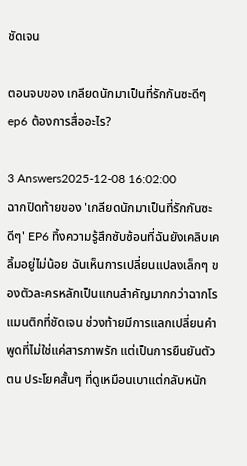ชัดเจน

ตอนจบของ เกลียดนักมาเป็นที่รักกันซะดีๆ ep6 ต้องการสื่ออะไร?

3 Answers2025-12-08 16:02:00
ฉากปิดท้ายของ 'เกลียดนักมาเป็นที่รักกันซะดีๆ' EP6 ทิ้งความรู้สึกซับซ้อนที่ฉันยังเคลิบเคลิ้มอยู่ไม่น้อย ฉันเห็นการเปลี่ยนแปลงเล็กๆ ของตัวละครหลักเป็นแกนสำคัญมากกว่าฉากโรแมนติกที่ชัดเจน ช่วงท้ายมีการแลกเปลี่ยนคำพูดที่ไม่ใช่แค่สารภาพรัก แต่เป็นการยืนยันตัวตน ประโยคสั้นๆ ที่ดูเหมือนเบาแต่กลับหนัก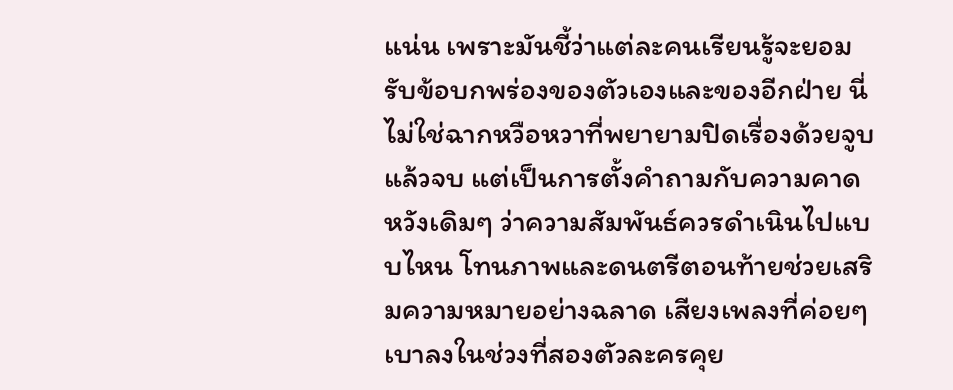แน่น เพราะมันชี้ว่าแต่ละคนเรียนรู้จะยอมรับข้อบกพร่องของตัวเองและของอีกฝ่าย นี่ไม่ใช่ฉากหวือหวาที่พยายามปิดเรื่องด้วยจูบแล้วจบ แต่เป็นการตั้งคำถามกับความคาดหวังเดิมๆ ว่าความสัมพันธ์ควรดำเนินไปแบบไหน โทนภาพและดนตรีตอนท้ายช่วยเสริมความหมายอย่างฉลาด เสียงเพลงที่ค่อยๆ เบาลงในช่วงที่สองตัวละครคุย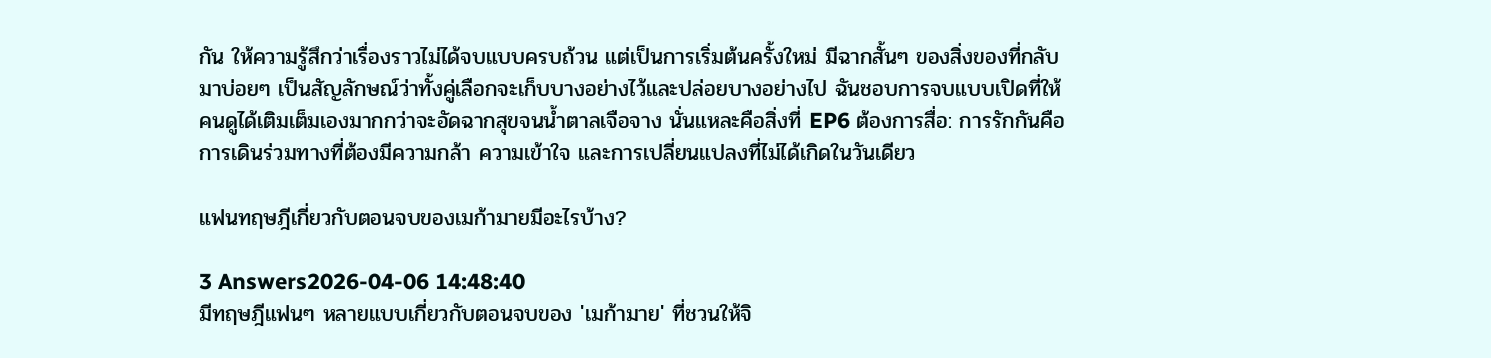กัน ให้ความรู้สึกว่าเรื่องราวไม่ได้จบแบบครบถ้วน แต่เป็นการเริ่มต้นครั้งใหม่ มีฉากสั้นๆ ของสิ่งของที่กลับมาบ่อยๆ เป็นสัญลักษณ์ว่าทั้งคู่เลือกจะเก็บบางอย่างไว้และปล่อยบางอย่างไป ฉันชอบการจบแบบเปิดที่ให้คนดูได้เติมเต็มเองมากกว่าจะอัดฉากสุขจนน้ำตาลเจือจาง นั่นแหละคือสิ่งที่ EP6 ต้องการสื่อ: การรักกันคือการเดินร่วมทางที่ต้องมีความกล้า ความเข้าใจ และการเปลี่ยนแปลงที่ไม่ได้เกิดในวันเดียว

แฟนทฤษฎีเกี่ยวกับตอนจบของเมก้ามายมีอะไรบ้าง?

3 Answers2026-04-06 14:48:40
มีทฤษฎีแฟนๆ หลายแบบเกี่ยวกับตอนจบของ 'เมก้ามาย' ที่ชวนให้จิ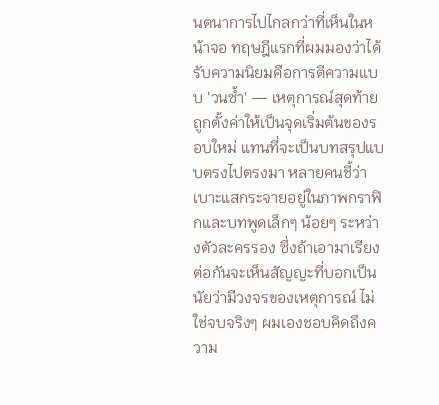นตนาการไปไกลกว่าที่เห็นในหน้าจอ ทฤษฎีแรกที่ผมมองว่าได้รับความนิยมคือการตีความแบบ 'วนซ้ำ' — เหตุการณ์สุดท้ายถูกตั้งค่าให้เป็นจุดเริ่มต้นของรอบใหม่ แทนที่จะเป็นบทสรุปแบบตรงไปตรงมา หลายคนชี้ว่าเบาะแสกระจายอยู่ในภาพกราฟิกและบทพูดเล็กๆ น้อยๆ ระหว่างตัวละครรอง ซึ่งถ้าเอามาเรียงต่อกันจะเห็นสัญญะที่บอกเป็นนัยว่ามีวงจรของเหตุการณ์ ไม่ใช่จบจริงๆ ผมเองชอบคิดถึงความ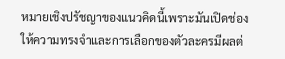หมายเชิงปรัชญาของแนวคิดนี้เพราะมันเปิดช่องให้ความทรงจำและการเลือกของตัวละครมีผลต่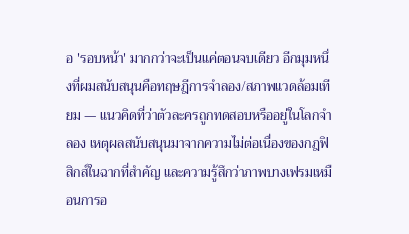อ 'รอบหน้า' มากกว่าจะเป็นแค่ตอนจบเดียว อีกมุมหนึ่งที่ผมสนับสนุนคือทฤษฎีการจำลอง/สภาพแวดล้อมเทียม — แนวคิดที่ว่าตัวละครถูกทดสอบหรืออยู่ในโลกจำลอง เหตุผลสนับสนุนมาจากความไม่ต่อเนื่องของกฎฟิสิกส์ในฉากที่สำคัญ และความรู้สึกว่าภาพบางเฟรมเหมือนการอ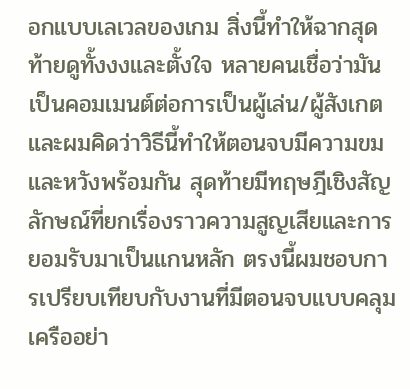อกแบบเลเวลของเกม สิ่งนี้ทำให้ฉากสุดท้ายดูทั้งงงและตั้งใจ หลายคนเชื่อว่ามันเป็นคอมเมนต์ต่อการเป็นผู้เล่น/ผู้สังเกต และผมคิดว่าวิธีนี้ทำให้ตอนจบมีความขมและหวังพร้อมกัน สุดท้ายมีทฤษฎีเชิงสัญลักษณ์ที่ยกเรื่องราวความสูญเสียและการยอมรับมาเป็นแกนหลัก ตรงนี้ผมชอบการเปรียบเทียบกับงานที่มีตอนจบแบบคลุมเครืออย่า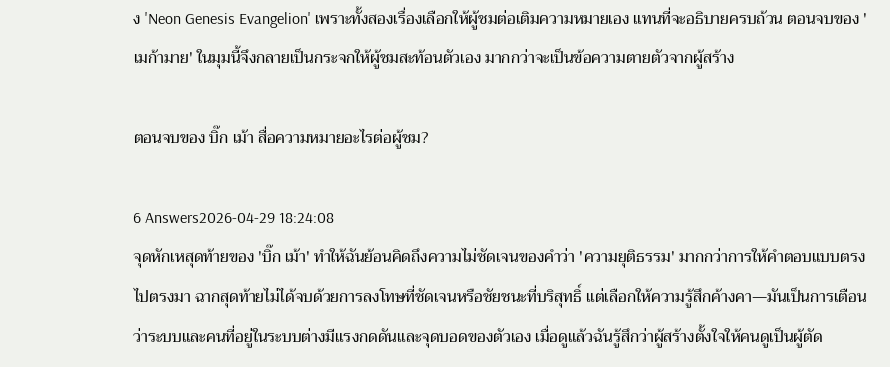ง 'Neon Genesis Evangelion' เพราะทั้งสองเรื่องเลือกให้ผู้ชมต่อเติมความหมายเอง แทนที่จะอธิบายครบถ้วน ตอนจบของ 'เมก้ามาย' ในมุมนี้จึงกลายเป็นกระจกให้ผู้ชมสะท้อนตัวเอง มากกว่าจะเป็นข้อความตายตัวจากผู้สร้าง

ตอนจบของ บิ๊ก เม้า สื่อความหมายอะไรต่อผู้ชม?

6 Answers2026-04-29 18:24:08
จุดหักเหสุดท้ายของ 'บิ๊ก เม้า' ทำให้ฉันย้อนคิดถึงความไม่ชัดเจนของคำว่า 'ความยุติธรรม' มากกว่าการให้คำตอบแบบตรงไปตรงมา ฉากสุดท้ายไม่ได้จบด้วยการลงโทษที่ชัดเจนหรือชัยชนะที่บริสุทธิ์ แต่เลือกให้ความรู้สึกค้างคา—มันเป็นการเตือนว่าระบบและคนที่อยู่ในระบบต่างมีแรงกดดันและจุดบอดของตัวเอง เมื่อดูแล้วฉันรู้สึกว่าผู้สร้างตั้งใจให้คนดูเป็นผู้ตัด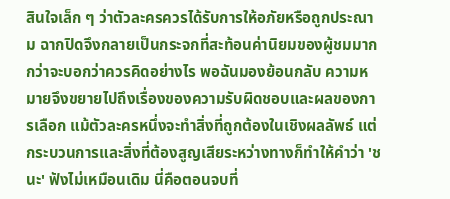สินใจเล็ก ๆ ว่าตัวละครควรได้รับการให้อภัยหรือถูกประณาม ฉากปิดจึงกลายเป็นกระจกที่สะท้อนค่านิยมของผู้ชมมากกว่าจะบอกว่าควรคิดอย่างไร พอฉันมองย้อนกลับ ความหมายจึงขยายไปถึงเรื่องของความรับผิดชอบและผลของการเลือก แม้ตัวละครหนึ่งจะทำสิ่งที่ถูกต้องในเชิงผลลัพธ์ แต่กระบวนการและสิ่งที่ต้องสูญเสียระหว่างทางก็ทำให้คำว่า 'ชนะ' ฟังไม่เหมือนเดิม นี่คือตอนจบที่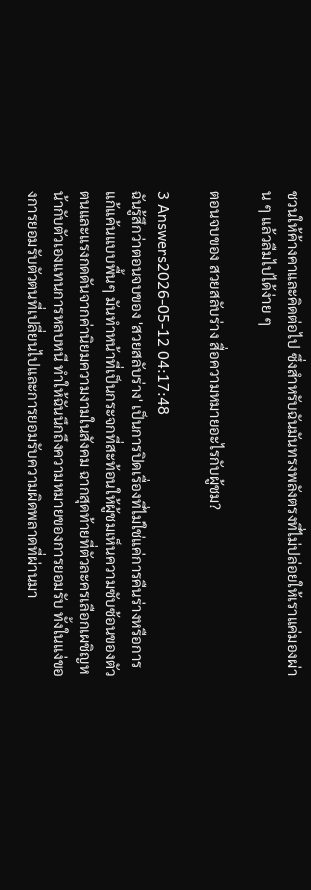ชวนให้ค้างคาและคิดต่อไป ซึ่งสำหรับฉันมันทรงพลังตรงที่ไม่ปล่อยให้เราแค่มองผ่าน ๆ แล้วลืมไปได้ง่าย ๆ

ตอนจบของ สวยสลับร่าง สื่อความหมายอะไรกับผู้ชม?

3 Answers2026-05-12 04:17:48
ฉันรู้สึกว่าตอนจบของ 'สวยสลับร่าง' เป็นการปิดเรื่องที่ไม่ใช่แค่การคืนร่างหรือการแก้แค้นแบบพื้นๆ มันทำหน้าที่เป็นกระจกที่สะท้อนให้ผู้ชมเห็นความซับซ้อนของตัวตนและแรงกดดันจากค่านิยมความงามในสังคม ฉากสุดท้ายที่ตัวละครเลือกเผชิญหน้ากับตัวเองแทนการหลบหนี ทำให้ฉันนึกถึงความหมายของการยอมรับ ทั้งในแง่ของการยอมรับตัวตนที่เปลี่ยนไปและการยอมรับความผิดพลาดที่ผ่านมา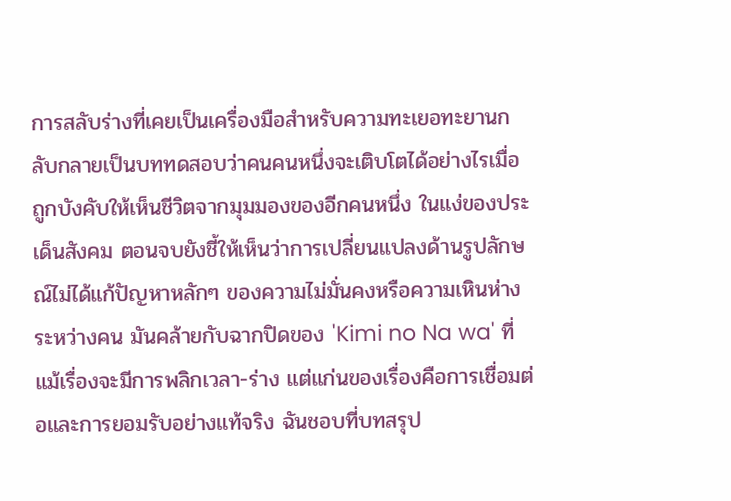การสลับร่างที่เคยเป็นเครื่องมือสำหรับความทะเยอทะยานกลับกลายเป็นบททดสอบว่าคนคนหนึ่งจะเติบโตได้อย่างไรเมื่อถูกบังคับให้เห็นชีวิตจากมุมมองของอีกคนหนึ่ง ในแง่ของประเด็นสังคม ตอนจบยังชี้ให้เห็นว่าการเปลี่ยนแปลงด้านรูปลักษณ์ไม่ได้แก้ปัญหาหลักๆ ของความไม่มั่นคงหรือความเหินห่างระหว่างคน มันคล้ายกับฉากปิดของ 'Kimi no Na wa' ที่แม้เรื่องจะมีการพลิกเวลา-ร่าง แต่แก่นของเรื่องคือการเชื่อมต่อและการยอมรับอย่างแท้จริง ฉันชอบที่บทสรุป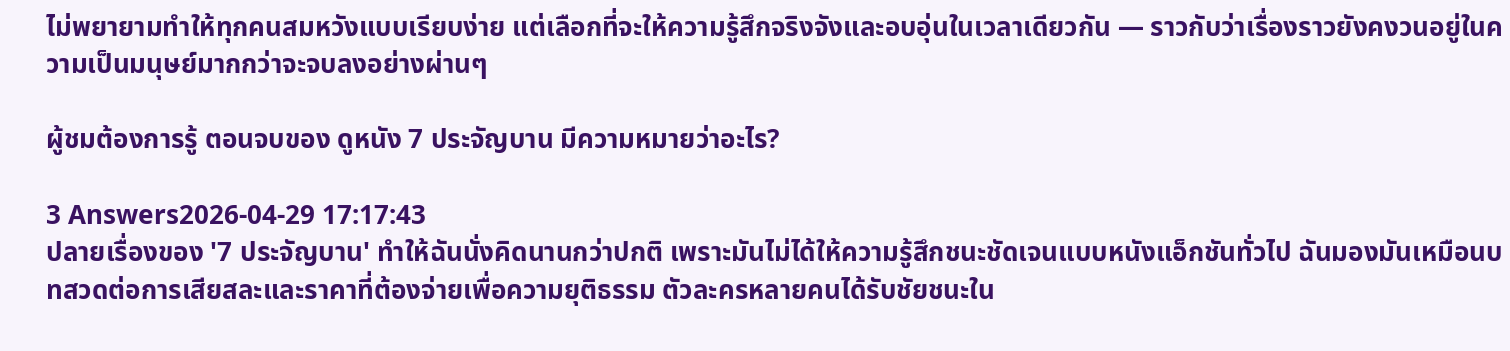ไม่พยายามทำให้ทุกคนสมหวังแบบเรียบง่าย แต่เลือกที่จะให้ความรู้สึกจริงจังและอบอุ่นในเวลาเดียวกัน — ราวกับว่าเรื่องราวยังคงวนอยู่ในความเป็นมนุษย์มากกว่าจะจบลงอย่างผ่านๆ

ผู้ชมต้องการรู้ ตอนจบของ ดูหนัง 7 ประจัญบาน มีความหมายว่าอะไร?

3 Answers2026-04-29 17:17:43
ปลายเรื่องของ '7 ประจัญบาน' ทำให้ฉันนั่งคิดนานกว่าปกติ เพราะมันไม่ได้ให้ความรู้สึกชนะชัดเจนแบบหนังแอ็กชันทั่วไป ฉันมองมันเหมือนบทสวดต่อการเสียสละและราคาที่ต้องจ่ายเพื่อความยุติธรรม ตัวละครหลายคนได้รับชัยชนะใน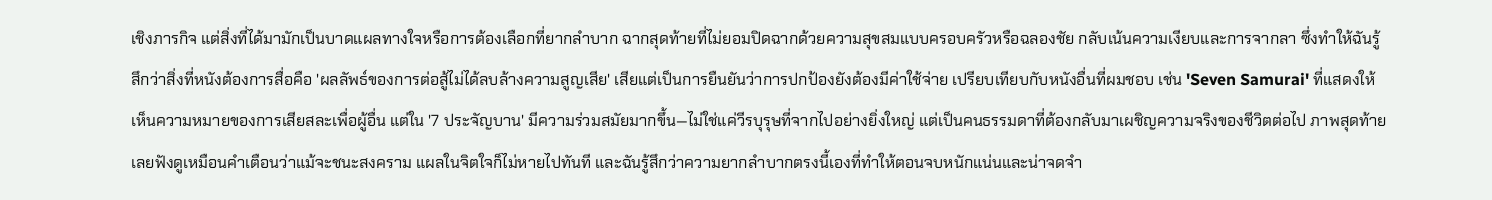เชิงภารกิจ แต่สิ่งที่ได้มามักเป็นบาดแผลทางใจหรือการต้องเลือกที่ยากลำบาก ฉากสุดท้ายที่ไม่ยอมปิดฉากด้วยความสุขสมแบบครอบครัวหรือฉลองชัย กลับเน้นความเงียบและการจากลา ซึ่งทำให้ฉันรู้สึกว่าสิ่งที่หนังต้องการสื่อคือ 'ผลลัพธ์ของการต่อสู้ไม่ได้ลบล้างความสูญเสีย' เสียแต่เป็นการยืนยันว่าการปกป้องยังต้องมีค่าใช้จ่าย เปรียบเทียบกับหนังอื่นที่ผมชอบ เช่น 'Seven Samurai' ที่แสดงให้เห็นความหมายของการเสียสละเพื่อผู้อื่น แต่ใน '7 ประจัญบาน' มีความร่วมสมัยมากขึ้น—ไม่ใช่แค่วีรบุรุษที่จากไปอย่างยิ่งใหญ่ แต่เป็นคนธรรมดาที่ต้องกลับมาเผชิญความจริงของชีวิตต่อไป ภาพสุดท้ายเลยฟังดูเหมือนคำเตือนว่าแม้จะชนะสงคราม แผลในจิตใจก็ไม่หายไปทันที และฉันรู้สึกว่าความยากลำบากตรงนี้เองที่ทำให้ตอนจบหนักแน่นและน่าจดจำ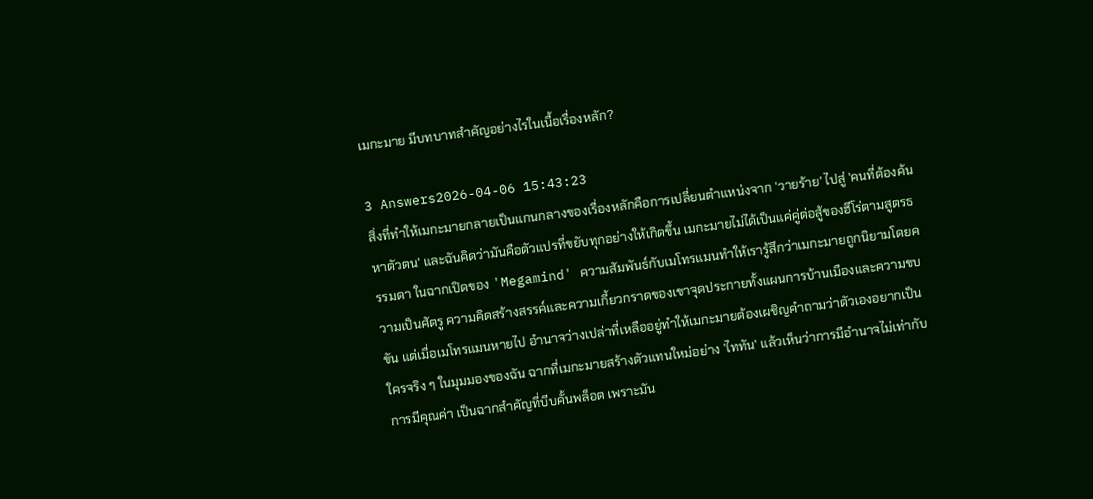เมกะมาย มีบทบาทสำคัญอย่างไรในเนื้อเรื่องหลัก?

3 Answers2026-04-06 15:43:23
สิ่งที่ทำให้เมกะมายกลายเป็นแกนกลางของเรื่องหลักคือการเปลี่ยนตำแหน่งจาก 'วายร้าย' ไปสู่ 'คนที่ต้องค้นหาตัวตน' และฉันคิดว่ามันคือตัวแปรที่ขยับทุกอย่างให้เกิดขึ้น เมกะมายไม่ได้เป็นแค่คู่ต่อสู้ของฮีโร่ตามสูตรธรรมดา ในฉากเปิดของ 'Megamind' ความสัมพันธ์กับเมโทรแมนทำให้เรารู้สึกว่าเมกะมายถูกนิยามโดยความเป็นศัตรู ความคิดสร้างสรรค์และความเกี้ยวกราดของเขาจุดประกายทั้งแผนการบ้านเมืองและความขบขัน แต่เมื่อเมโทรแมนหายไป อำนาจว่างเปล่าที่เหลืออยู่ทำให้เมกะมายต้องเผชิญคำถามว่าตัวเองอยากเป็นใครจริง ๆ ในมุมมองของฉัน ฉากที่เมกะมายสร้างตัวแทนใหม่อย่าง 'ไททัน' แล้วเห็นว่าการมีอำนาจไม่เท่ากับการมีคุณค่า เป็นฉากสำคัญที่บีบคั้นพล็อต เพราะมัน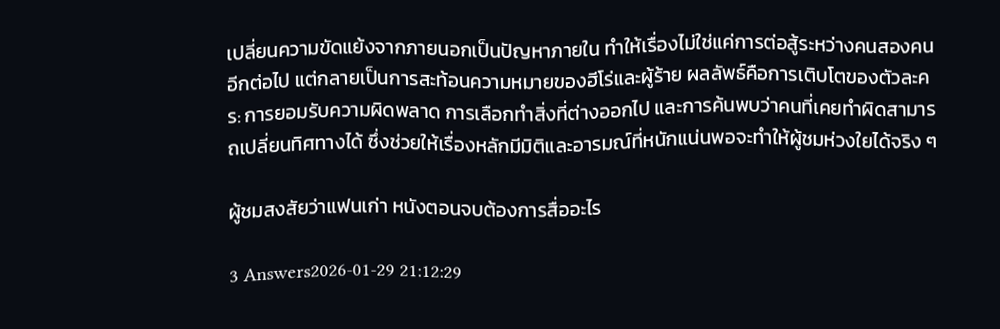เปลี่ยนความขัดแย้งจากภายนอกเป็นปัญหาภายใน ทำให้เรื่องไม่ใช่แค่การต่อสู้ระหว่างคนสองคนอีกต่อไป แต่กลายเป็นการสะท้อนความหมายของฮีโร่และผู้ร้าย ผลลัพธ์คือการเติบโตของตัวละคร: การยอมรับความผิดพลาด การเลือกทำสิ่งที่ต่างออกไป และการค้นพบว่าคนที่เคยทำผิดสามารถเปลี่ยนทิศทางได้ ซึ่งช่วยให้เรื่องหลักมีมิติและอารมณ์ที่หนักแน่นพอจะทำให้ผู้ชมห่วงใยได้จริง ๆ

ผู้ชมสงสัยว่าแฟนเก่า หนังตอนจบต้องการสื่ออะไร

3 Answers2026-01-29 21:12:29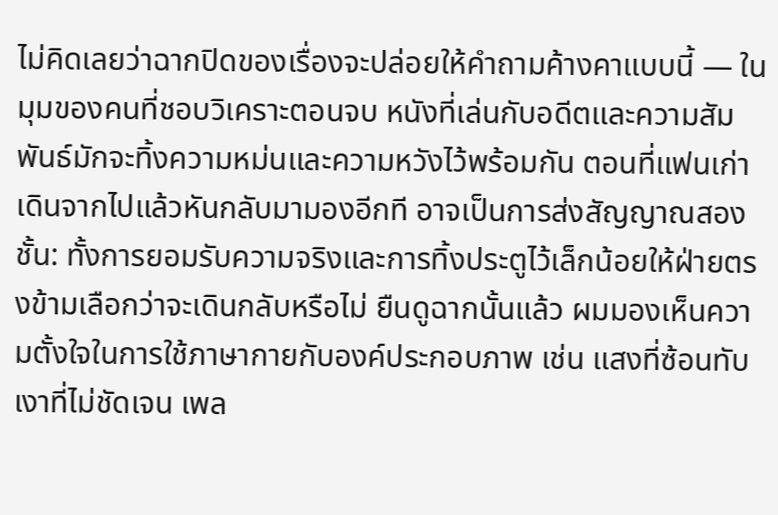ไม่คิดเลยว่าฉากปิดของเรื่องจะปล่อยให้คำถามค้างคาแบบนี้ — ในมุมของคนที่ชอบวิเคราะตอนจบ หนังที่เล่นกับอดีตและความสัมพันธ์มักจะทิ้งความหม่นและความหวังไว้พร้อมกัน ตอนที่แฟนเก่าเดินจากไปแล้วหันกลับมามองอีกที อาจเป็นการส่งสัญญาณสองชั้น: ทั้งการยอมรับความจริงและการทิ้งประตูไว้เล็กน้อยให้ฝ่ายตรงข้ามเลือกว่าจะเดินกลับหรือไม่ ยืนดูฉากนั้นแล้ว ผมมองเห็นความตั้งใจในการใช้ภาษากายกับองค์ประกอบภาพ เช่น แสงที่ซ้อนทับ เงาที่ไม่ชัดเจน เพล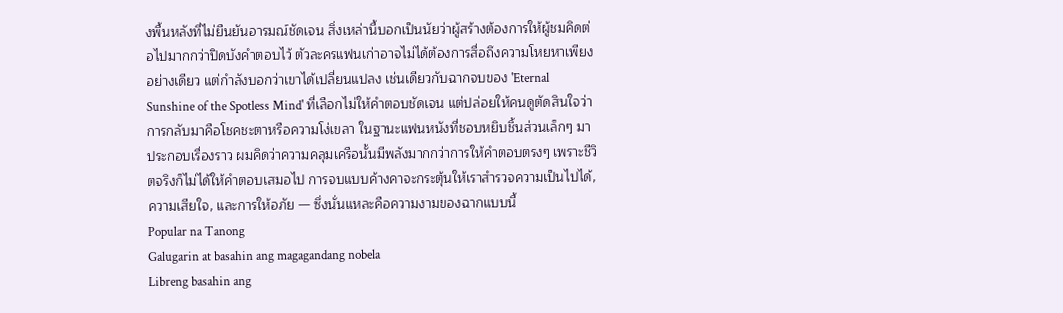งพื้นหลังที่ไม่ยืนยันอารมณ์ชัดเจน สิ่งเหล่านี้บอกเป็นนัยว่าผู้สร้างต้องการให้ผู้ชมคิดต่อไปมากกว่าปิดบังคำตอบไว้ ตัวละครแฟนเก่าอาจไม่ได้ต้องการสื่อถึงความโหยหาเพียงอย่างเดียว แต่กำลังบอกว่าเขาได้เปลี่ยนแปลง เช่นเดียวกับฉากจบของ 'Eternal Sunshine of the Spotless Mind' ที่เลือกไม่ให้คำตอบชัดเจน แต่ปล่อยให้คนดูตัดสินใจว่าการกลับมาคือโชคชะตาหรือความโง่เขลา ในฐานะแฟนหนังที่ชอบหยิบชิ้นส่วนเล็กๆ มาประกอบเรื่องราว ผมคิดว่าความคลุมเครือนั้นมีพลังมากกว่าการให้คำตอบตรงๆ เพราะชีวิตจริงก็ไม่ได้ให้คำตอบเสมอไป การจบแบบค้างคาจะกระตุ้นให้เราสำรวจความเป็นไปได้, ความเสียใจ, และการให้อภัย — ซึ่งนั่นแหละคือความงามของฉากแบบนี้
Popular na Tanong
Galugarin at basahin ang magagandang nobela
Libreng basahin ang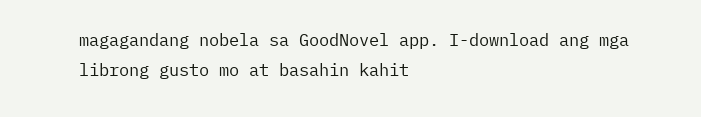magagandang nobela sa GoodNovel app. I-download ang mga librong gusto mo at basahin kahit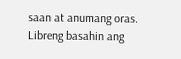saan at anumang oras.
Libreng basahin ang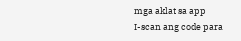mga aklat sa app
I-scan ang code para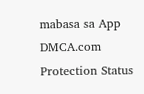mabasa sa App
DMCA.com Protection Status